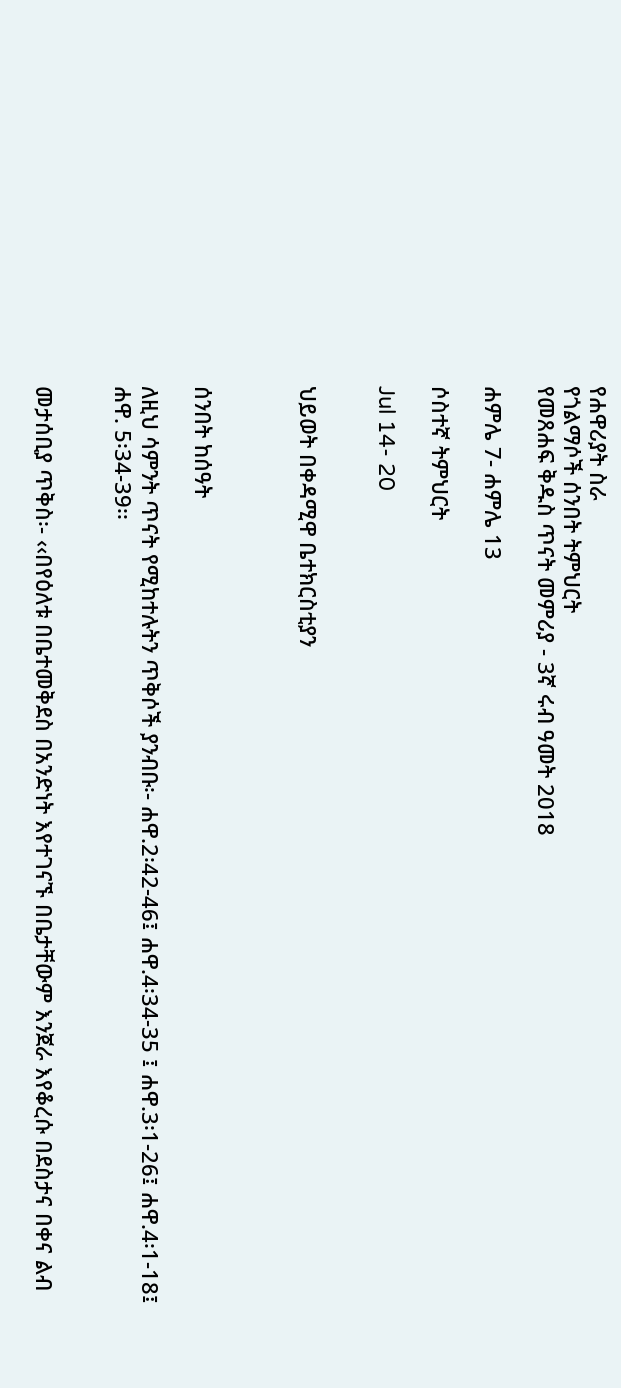የሐዋሪያት ስራ
የጎልማሶች ሰንበት ትምህርት
የመጸሐፍ ቅዱስ ጥናት መምሪያ - 3ኛ ሩብ ዓመት 2018

ሐምሌ 7- ሐምሌ 13

ሶስተኛ ትምህርት

Jul 14- 20


ህይወት በቀዳሚዋ ቤተክርስቲያን



ሰንበት ከሰዓት

ለዚህ ሳምንት ጥናት የሚከተሉትን ጥቅሶች ያንብቡ፡- ሐዋ.2፡42-46፤ ሐዋ.4፡34-35 ፤ ሐዋ.3፡1-26፤ ሐዋ.4፡1-18፤ ሐዋ. 5፡34-39፡፡


መታሰቢያ ጥቅስ፡- ‹‹በየዕለቱ በቤተመቅደስ በአንድነት እየተገናኙ በቤታቸውም እንጀራ እየቆረሱ በደስታና በቀና ልብ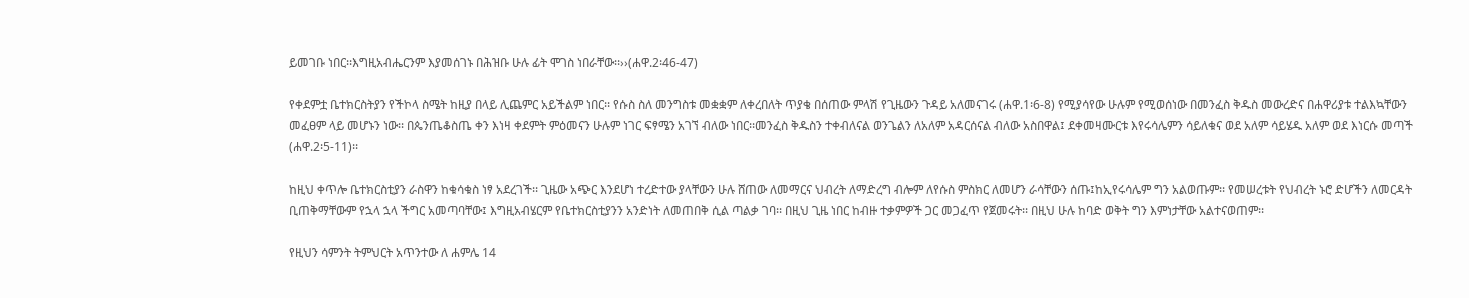ይመገቡ ነበር፡፡እግዚአብሔርንም እያመሰገኑ በሕዝቡ ሁሉ ፊት ሞገስ ነበራቸው፡፡››(ሐዋ.2፡46-47)

የቀደምቷ ቤተክርስትያን የችኮላ ስሜት ከዚያ በላይ ሊጨምር አይችልም ነበር፡፡ የሱስ ስለ መንግስቱ መቋቋም ለቀረበለት ጥያቄ በሰጠው ምላሽ የጊዜውን ጉዳይ አለመናገሩ (ሐዋ.1፡6-8) የሚያሳየው ሁሉም የሚወሰነው በመንፈስ ቅዱስ መውረድና በሐዋሪያቱ ተልእኳቸውን መፈፀም ላይ መሆኑን ነው፡፡ በጴንጤቆስጤ ቀን እነዛ ቀደምት ምዕመናን ሁሉም ነገር ፍፃሜን አገኘ ብለው ነበር፡፡መንፈስ ቅዱስን ተቀብለናል ወንጌልን ለአለም አዳርሰናል ብለው አስበዋል፤ ደቀመዛሙርቱ እየሩሳሌምን ሳይለቁና ወደ አለም ሳይሄዱ አለም ወደ እነርሱ መጣች (ሐዋ.2፡5-11)፡፡

ከዚህ ቀጥሎ ቤተክርስቲያን ራስዋን ከቁሳቁስ ነፃ አደረገች፡፡ ጊዜው አጭር እንደሆነ ተረድተው ያላቸውን ሁሉ ሸጠው ለመማርና ህብረት ለማድረግ ብሎም ለየሱስ ምስክር ለመሆን ራሳቸውን ሰጡ፤ከኢየሩሳሌም ግን አልወጡም፡፡ የመሠረቱት የህብረት ኑሮ ድሆችን ለመርዳት ቢጠቅማቸውም የኋላ ኋላ ችግር አመጣባቸው፤ እግዚአብሄርም የቤተክርስቲያንን አንድነት ለመጠበቅ ሲል ጣልቃ ገባ፡፡ በዚህ ጊዜ ነበር ከብዙ ተቃምዎች ጋር መጋፈጥ የጀመሩት፡፡ በዚህ ሁሉ ከባድ ወቅት ግን እምነታቸው አልተናወጠም፡፡

የዚህን ሳምንት ትምህርት አጥንተው ለ ሐምሌ 14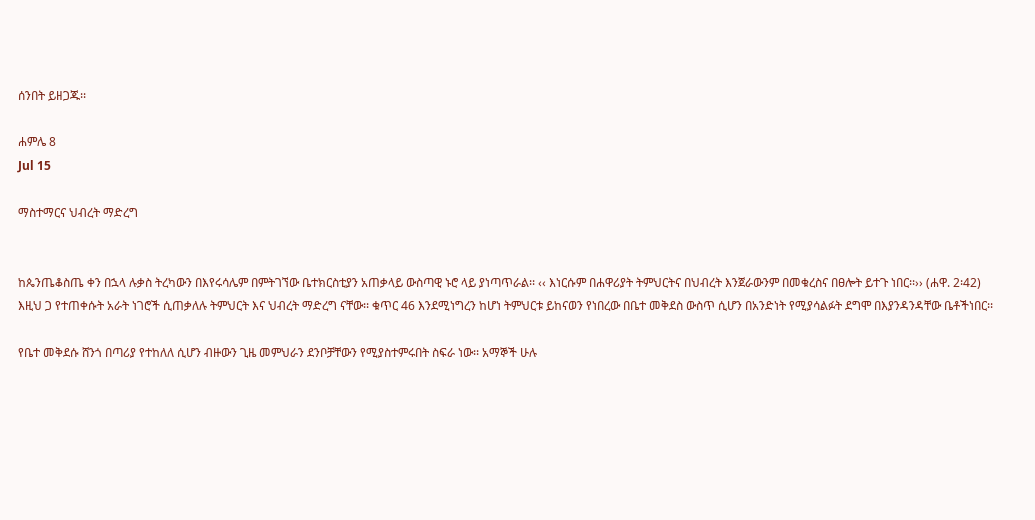ሰንበት ይዘጋጁ፡፡

ሐምሌ 8
Jul 15

ማስተማርና ህብረት ማድረግ


ከጴንጤቆስጤ ቀን በኋላ ሉቃስ ትረካውን በእየሩሳሌም በምትገኘው ቤተክርስቲያን አጠቃላይ ውስጣዊ ኑሮ ላይ ያነጣጥራል፡፡ ‹‹ እነርሱም በሐዋሪያት ትምህርትና በህብረት እንጀራውንም በመቁረስና በፀሎት ይተጉ ነበር፡፡›› (ሐዋ. 2፡42) እዚህ ጋ የተጠቀሱት አራት ነገሮች ሲጠቃለሉ ትምህርት እና ህብረት ማድረግ ናቸው፡፡ ቁጥር 46 እንደሚነግረን ከሆነ ትምህርቱ ይከናወን የነበረው በቤተ መቅደስ ውስጥ ሲሆን በአንድነት የሚያሳልፉት ደግሞ በእያንዳንዳቸው ቤቶችነበር፡፡

የቤተ መቅደሱ ሸንጎ በጣሪያ የተከለለ ሲሆን ብዙውን ጊዜ መምህራን ደንቦቻቸውን የሚያስተምሩበት ስፍራ ነው፡፡ አማኞች ሁሉ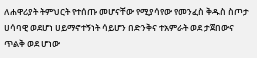ለሐዋሪያት ትምህርት የተሰጡ መሆናቸው የሚያሳየው የመንፈስ ቅዱስ ስጦታ ሀሳባዊ ወደሆነ ሀይማኖተኝነት ሳይሆን በድንቅና ተአምራት ወደ ታጀበውና ጥልቅ ወደ ሆነው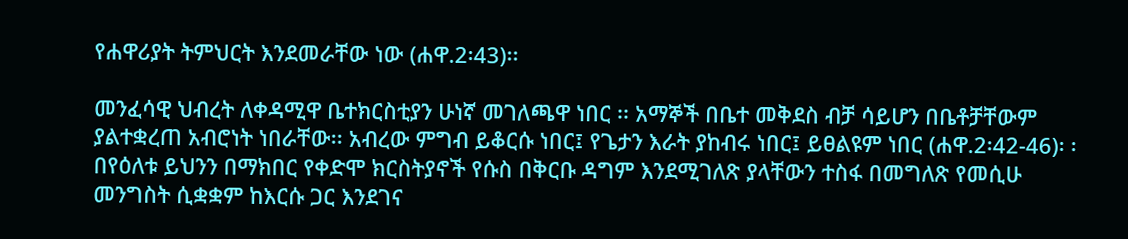የሐዋሪያት ትምህርት እንደመራቸው ነው (ሐዋ.2፡43)፡፡

መንፈሳዊ ህብረት ለቀዳሚዋ ቤተክርስቲያን ሁነኛ መገለጫዋ ነበር ፡፡ አማኞች በቤተ መቅደስ ብቻ ሳይሆን በቤቶቻቸውም ያልተቋረጠ አብሮነት ነበራቸው፡፡ አብረው ምግብ ይቆርሱ ነበር፤ የጌታን እራት ያከብሩ ነበር፤ ይፀልዩም ነበር (ሐዋ.2፡42-46)፡ ፡በየዕለቱ ይህንን በማክበር የቀድሞ ክርስትያኖች የሱስ በቅርቡ ዳግም እንደሚገለጽ ያላቸውን ተስፋ በመግለጽ የመሲሁ መንግስት ሲቋቋም ከእርሱ ጋር እንደገና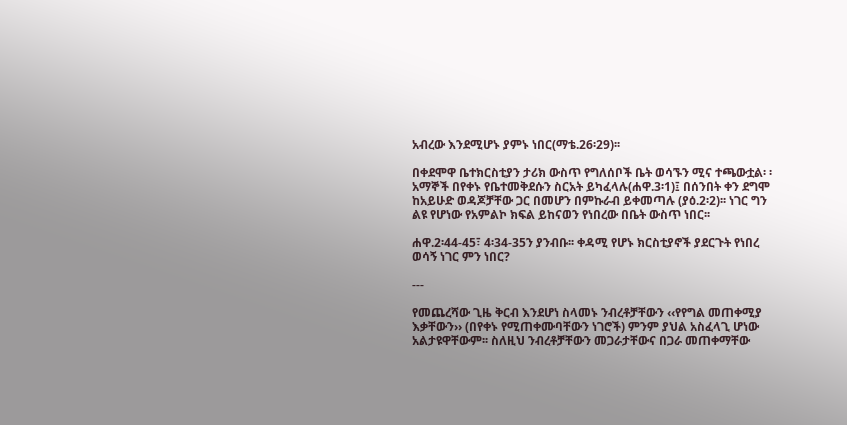አብረው እንደሚሆኑ ያምኑ ነበር(ማቴ.26፡29)፡፡

በቀደሞዋ ቤተክርስቲያን ታሪክ ውስጥ የግለሰቦች ቤት ወሳኙን ሚና ተጫውቷል፡ ፡ አማኞች በየቀኑ የቤተመቅደሱን ስርአት ይካፈላሉ(ሐዋ.3፡1)፤ በሰንበት ቀን ደግሞ ከአይሁድ ወዳጆቻቸው ጋር በመሆን በምኩራብ ይቀመጣሉ (ያዕ.2፡2)፡፡ ነገር ግን ልዩ የሆነው የአምልኮ ክፍል ይከናወን የነበረው በቤት ውስጥ ነበር፡፡

ሐዋ.2፡44-45፣ 4፡34-35ን ያንብቡ፡፡ ቀዳሚ የሆኑ ክርስቲያኖች ያደርጉት የነበረ ወሳኝ ነገር ምን ነበር?

---

የመጨረሻው ጊዜ ቅርብ እንደሆነ ስላመኑ ንብረቶቻቸውን ‹‹የየግል መጠቀሚያ እቃቸውን›› (በየቀኑ የሚጠቀሙባቸውን ነገሮች) ምንም ያህል አስፈላጊ ሆነው አልታዩዋቸውም፡፡ ስለዚህ ንብረቶቻቸውን መጋራታቸውና በጋራ መጠቀማቸው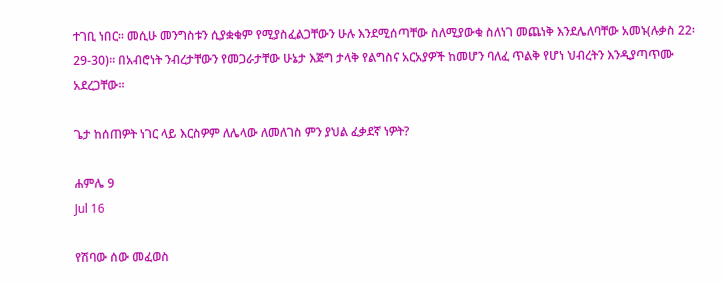ተገቢ ነበር፡፡ መሲሁ መንግስቱን ሲያቋቁም የሚያስፈልጋቸውን ሁሉ እንደሚሰጣቸው ስለሚያውቁ ስለነገ መጨነቅ እንደሌለባቸው አመኑ(ሉቃስ 22፡29-30)፡፡ በአብሮነት ንብረታቸውን የመጋራታቸው ሁኔታ እጅግ ታላቅ የልግስና አርአያዎች ከመሆን ባለፈ ጥልቅ የሆነ ህብረትን እንዲያጣጥሙ አደረጋቸው፡፡

ጌታ ከሰጠዎት ነገር ላይ እርስዎም ለሌላው ለመለገስ ምን ያህል ፈቃደኛ ነዎት?

ሐምሌ 9
Jul 16

የሽባው ሰው መፈወስ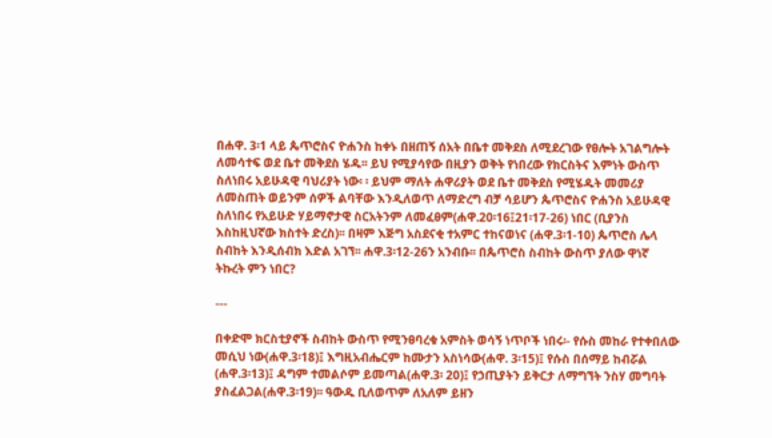በሐዋ. 3፡1 ላይ ጴጥሮስና ዮሐንስ ከቀኑ በዘጠኝ ሰአት በቤተ መቅደስ ለሚደረገው የፀሎት አገልግሎት ለመሳተፍ ወደ ቤተ መቅደስ ሄዱ፡፡ ይህ የሚያሳየው በዚያን ወቅት የነበረው የክርስትና እምነት ውስጥ ስለነበሩ አይሁዳዊ ባህሪያት ነው፡ ፡ ይህም ማለት ሐዋሪያት ወደ ቤተ መቅደስ የሚሄዱት መመሪያ ለመስጠት ወይንም ሰዎች ልባቸው እንዲለወጥ ለማድረግ ብቻ ሳይሆን ጴጥሮስና ዮሐንስ አይሁዳዊ ስለነበሩ የአይሁድ ሃይማኖታዊ ስርአትንም ለመፈፀም(ሐዋ.20፡16፤21፡17-26) ነበር (ቢያንስ እስከዚህኛው ክስተት ድረስ)፡፡ በዛም እጅግ አስደናቂ ተአምር ተከናወነና (ሐዋ.3፡1-10) ጴጥሮስ ሌላ ስብከት እንዲሰብክ እድል አገኘ፡፡ ሐዋ.3፡12-26ን አንብቡ፡፡ በጴጥሮስ ስብከት ውስጥ ያለው ዋነኛ ትኩረት ምን ነበር?

---

በቀድሞ ክርስቲያኖች ስብከት ውስጥ የሚንፀባረቁ አምስት ወሳኝ ነጥቦች ነበሩ፡- የሱስ መከራ የተቀበለው መሲህ ነው(ሐዋ.3፡18)፤ እግዚአብሔርም ከሙታን አስነሳው(ሐዋ. 3፡15)፤ የሱስ በሰማይ ከብሯል (ሐዋ.3፡13)፤ ዳግም ተመልሶም ይመጣል(ሐዋ.3፡ 20)፤ የኃጢያትን ይቅርታ ለማግኘት ንስሃ መግባት ያስፈልጋል(ሐዋ.3፡19)፡፡ ዓውዱ ቢለወጥም ለአለም ይዘን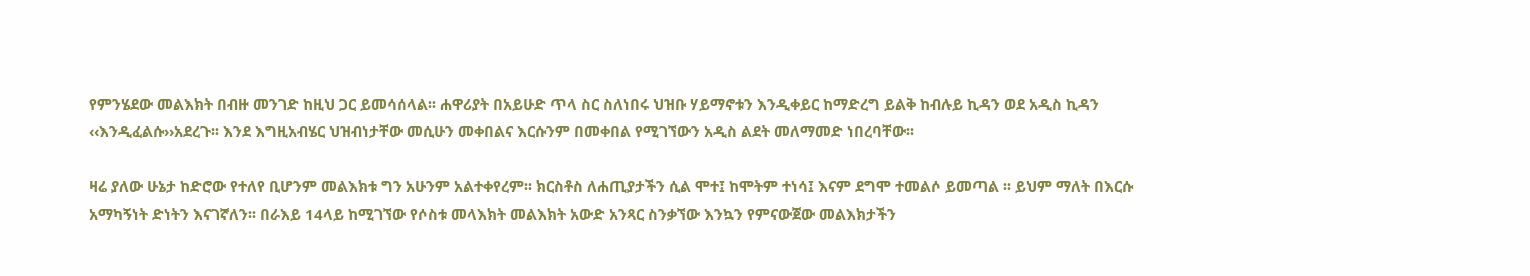የምንሄደው መልእክት በብዙ መንገድ ከዚህ ጋር ይመሳሰላል፡፡ ሐዋሪያት በአይሁድ ጥላ ስር ስለነበሩ ህዝቡ ሃይማኖቱን እንዲቀይር ከማድረግ ይልቅ ከብሉይ ኪዳን ወደ አዲስ ኪዳን ‹‹እንዲፈልሱ››አደረጉ፡፡ እንደ እግዚአብሄር ህዝብነታቸው መሲሁን መቀበልና እርሱንም በመቀበል የሚገኘውን አዲስ ልደት መለማመድ ነበረባቸው፡፡

ዛሬ ያለው ሁኔታ ከድሮው የተለየ ቢሆንም መልእክቱ ግን አሁንም አልተቀየረም፡፡ ክርስቶስ ለሐጢያታችን ሲል ሞተ፤ ከሞትም ተነሳ፤ እናም ደግሞ ተመልሶ ይመጣል ፡፡ ይህም ማለት በእርሱ አማካኝነት ድነትን እናገኛለን፡፡ በራእይ 14ላይ ከሚገኘው የሶስቱ መላእክት መልእክት አውድ አንጻር ስንቃኘው እንኳን የምናውጀው መልእክታችን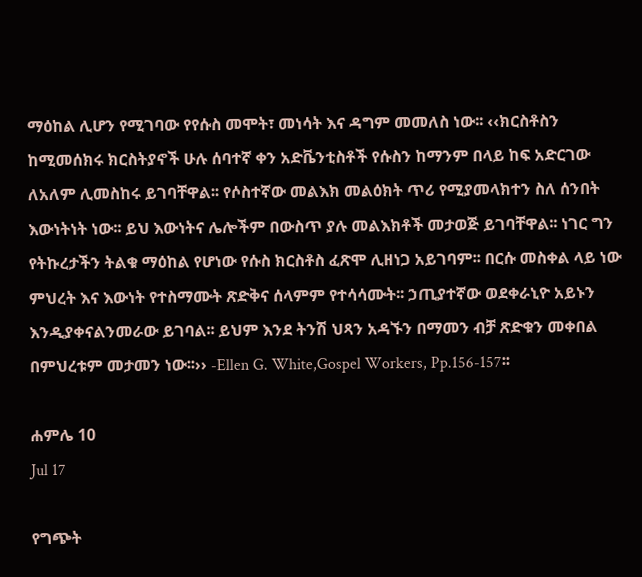ማዕከል ሊሆን የሚገባው የየሱስ መሞት፣ መነሳት እና ዳግም መመለስ ነው፡፡ ‹‹ክርስቶስን ከሚመሰክሩ ክርስትያኖች ሁሉ ሰባተኛ ቀን አድቬንቲስቶች የሱስን ከማንም በላይ ከፍ አድርገው ለአለም ሊመስከሩ ይገባቸዋል፡፡ የሶስተኛው መልእክ መልዕክት ጥሪ የሚያመላክተን ስለ ሰንበት እውነትነት ነው፡፡ ይህ እውነትና ሌሎችም በውስጥ ያሉ መልእክቶች መታወጅ ይገባቸዋል፡፡ ነገር ግን የትኩረታችን ትልቁ ማዕከል የሆነው የሱስ ክርስቶስ ፈጽሞ ሊዘነጋ አይገባም፡፡ በርሱ መስቀል ላይ ነው ምህረት እና እውነት የተስማሙት ጽድቅና ሰላምም የተሳሳሙት፡፡ ኃጢያተኛው ወደቀራኒዮ አይኑን እንዲያቀናልንመራው ይገባል፡፡ ይህም እንደ ትንሽ ህጻን አዳኙን በማመን ብቻ ጽድቁን መቀበል በምህረቱም መታመን ነው፡፡›› -Ellen G. White,Gospel Workers, Pp.156-157፡፡

ሐምሌ 10
Jul 17

የግጭት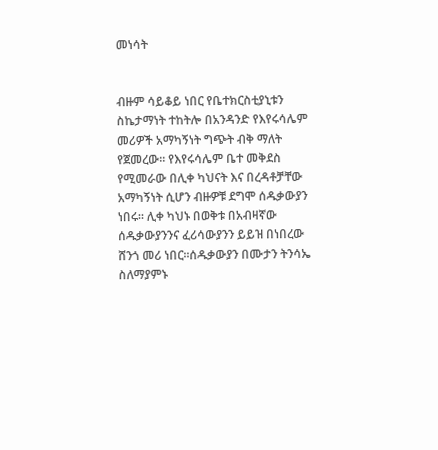መነሳት


ብዙም ሳይቆይ ነበር የቤተክርስቲያኒቱን ስኬታማነት ተከትሎ በአንዳንድ የእየሩሳሌም መሪዎች አማካኝነት ግጭት ብቅ ማለት የጀመረው፡፡ የእየሩሳሌም ቤተ መቅደስ የሚመራው በሊቀ ካህናት እና በረዳቶቻቸው አማካኝነት ሲሆን ብዙዎቹ ደግሞ ሰዱቃውያን ነበሩ፡፡ ሊቀ ካህኑ በወቅቱ በአብዛኛው ሰዱቃውያንንና ፈሪሳውያንን ይይዝ በነበረው ሸንጎ መሪ ነበር፡፡ሰዱቃውያን በሙታን ትንሳኤ ስለማያምኑ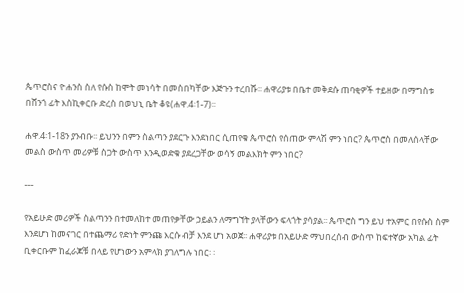ጴጥሮስና ዮሐንስ ስለ የሱስ ከሞት መነሳት በመስበካቸው እጅጉን ተረበሹ፡፡ ሐዋሪያቱ በቤተ መቅደሱ ጠባቂዎች ተይዘው በማግስቱ በሸንጎ ፊት እስኪቀርቡ ድረስ በወህኒ ቤት ቆዩ(ሐዋ.4፡1-7)፡፡

ሐዋ.4፡1-18ን ያንብቡ፡፡ ይህንን በምን ስልጣን ያደርጉ እንደነበር ሲጠየቁ ጴጥሮስ የሰጠው ምላሽ ምን ነበር? ጴጥሮስ በመለሰላቸው መልስ ውስጥ መሪዎቹ ስጋት ውስጥ እንዲወድቁ ያደረጋቸው ወሳኝ መልእክት ምን ነበር?

---

የአይሁድ መሪዎች ስልጣንን በተመለከተ መጠየቃቸው ኃይልን ለማግኘት ያላቸውን ፍላጎት ያሳያል፡፡ ጴጥሮስ ግን ይህ ተአምር በየሱስ ስም እንደሆነ ከመናገር በተጨማሪ የድነት ምንጩ እርሱ ብቻ እንደ ሆነ አወጀ፡፡ ሐዋሪያቱ በአይሁድ ማህበረሰብ ውስጥ ከፍተኛው አካል ፊት ቢቀርቡም ከፈራጆቹ በላይ የሆነውን አምላክ ያገለግሉ ነበር፡ ፡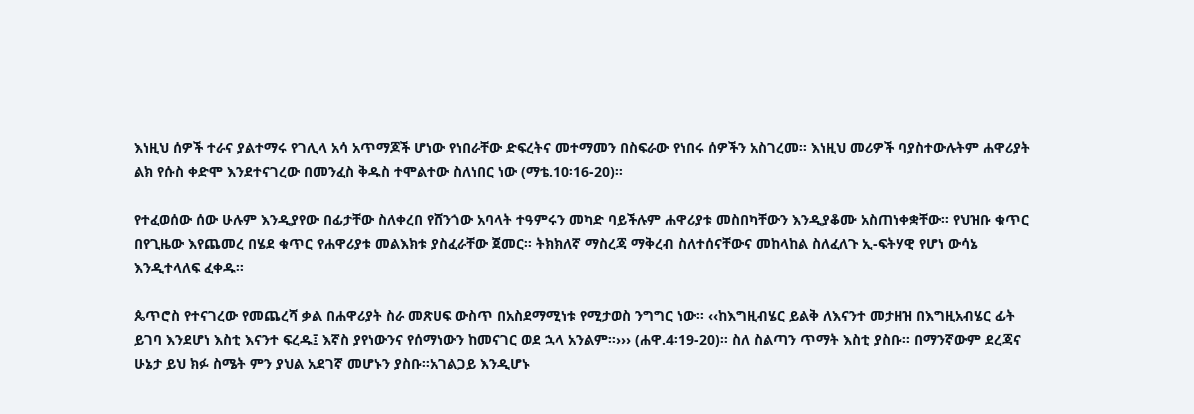እነዚህ ሰዎች ተራና ያልተማሩ የገሊላ አሳ አጥማጆች ሆነው የነበራቸው ድፍረትና መተማመን በስፍራው የነበሩ ሰዎችን አስገረመ፡፡ እነዚህ መሪዎች ባያስተውሉትም ሐዋሪያት ልክ የሱስ ቀድሞ እንደተናገረው በመንፈስ ቅዱስ ተሞልተው ስለነበር ነው (ማቴ.10፡16-20)፡፡

የተፈወሰው ሰው ሁሉም እንዲያየው በፊታቸው ስለቀረበ የሸንጎው አባላት ተዓምሩን መካድ ባይችሉም ሐዋሪያቱ መስበካቸውን እንዲያቆሙ አስጠነቀቋቸው፡፡ የህዝቡ ቁጥር በየጊዜው እየጨመረ በሄደ ቁጥር የሐዋሪያቱ መልእክቱ ያስፈራቸው ጀመር፡፡ ትክክለኛ ማስረጃ ማቅረብ ስለተሰናቸውና መከላከል ስለፈለጉ ኢ-ፍትሃዊ የሆነ ውሳኔ እንዲተላለፍ ፈቀዱ፡፡

ጴጥሮስ የተናገረው የመጨረሻ ቃል በሐዋሪያት ስራ መጽሀፍ ውስጥ በአስደማሚነቱ የሚታወስ ንግግር ነው፡፡ ‹‹ከእግዚብሄር ይልቅ ለእናንተ መታዘዝ በእግዚአብሄር ፊት ይገባ እንደሆነ እስቲ እናንተ ፍረዱ፤ እኛስ ያየነውንና የሰማነውን ከመናገር ወደ ኋላ አንልም፡፡››› (ሐዋ.4፡19-20)፡፡ ስለ ስልጣን ጥማት እስቲ ያስቡ፡፡ በማንኛውም ደረጃና ሁኔታ ይህ ክፉ ስሜት ምን ያህል አደገኛ መሆኑን ያስቡ፡፡አገልጋይ እንዲሆኑ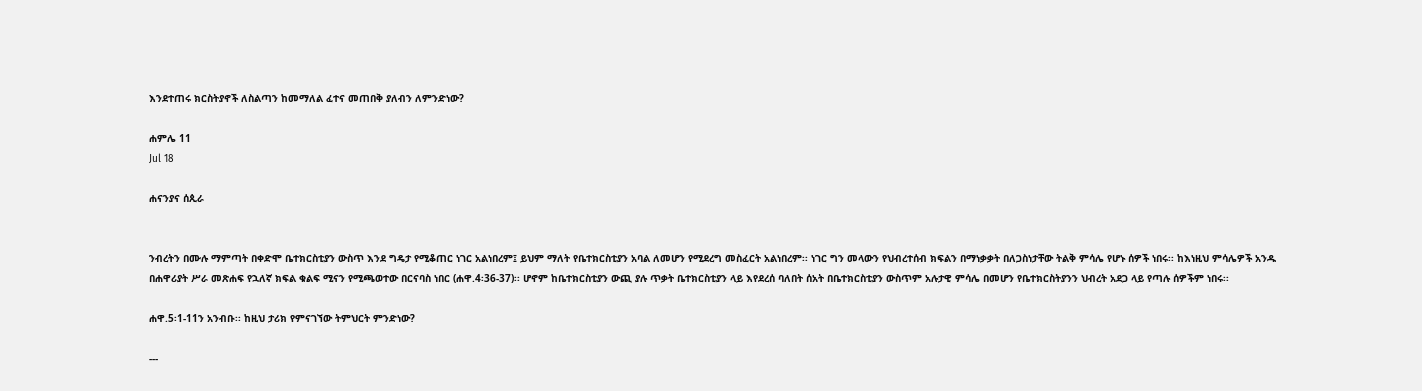እንደተጠሩ ክርስትያኖች ለስልጣን ከመማለል ፈተና መጠበቅ ያለብን ለምንድነው?

ሐምሌ 11
Jul 18

ሐናንያና ሰጲራ


ንብረትን በሙሉ ማምጣት በቀድሞ ቤተክርስቲያን ውስጥ እንደ ግዴታ የሚቆጠር ነገር አልነበረም፤ ይህም ማለት የቤተክርስቲያን አባል ለመሆን የሚደረግ መስፈርት አልነበረም፡፡ ነገር ግን መላውን የህብረተሰብ ክፍልን በማነቃቃት በለጋስነታቸው ትልቅ ምሳሌ የሆኑ ሰዎች ነበሩ፡፡ ከእነዚህ ምሳሌዎች አንዱ በሐዋሪያት ሥራ መጽሐፍ የኋለኛ ክፍል ቁልፍ ሚናን የሚጫወተው በርናባስ ነበር (ሐዋ.4፡36-37)፡፡ ሆኖም ከቤተክርስቲያን ውጪ ያሉ ጥቃት ቤተክርስቲያን ላይ እየደረሰ ባለበት ሰአት በቤተክርስቲያን ውስጥም አሉታዊ ምሳሌ በመሆን የቤተክርስትያንን ህብረት አደጋ ላይ የጣሉ ሰዎችም ነበሩ፡፡

ሐዋ.5፡1-11ን አንብቡ፡፡ ከዚህ ታሪክ የምናገኘው ትምህርት ምንድነው?

---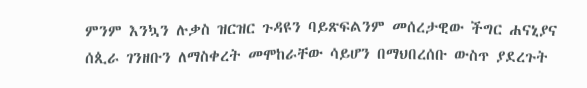ምንም እንኳን ሉቃስ ዝርዝር ጉዳዩን ባይጽፍልንም መሰረታዊው ችግር ሐናኒያና ሰጲራ ገንዘቡን ለማስቀረት መሞከራቸው ሳይሆን በማህበረሰቡ ውስጥ ያደረጉት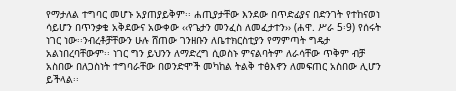የማታለል ተግባር መሆኑ አያጠያይቅም፡፡ ሐጢያታቸው እንደው በጥድፊያና በድንገት የተከናወነ ሳይሆን በጥንቃቄ አቅደውና አውቀው ‹‹የጌታን መንፈስ ለመፈታተን›› (ሐዋ. ሥራ 5፡9) የሰሩት ነገር ነው፡፡ንብረቶቻቸውን ሁሉ ሸጠው ገንዘቡን ለቤተክርስቲያን የማምጣት ግዴታ አልነበረባቸውም፡፡ ነገር ግን ይህንን ለማድረግ ሲወስኑ ምናልባትም ለራሳቸው ጥቅም ብቻ አስበው በለጋስነት ተግባራቸው በወንድሞች መካከል ትልቅ ተፅእኖን ለመፍጠር አስበው ሊሆን ይችላል፡፡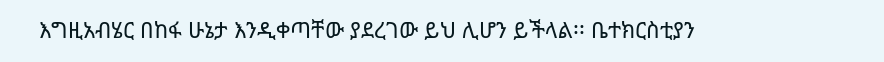እግዚአብሄር በከፋ ሁኔታ እንዲቀጣቸው ያደረገው ይህ ሊሆን ይችላል፡፡ ቤተክርስቲያን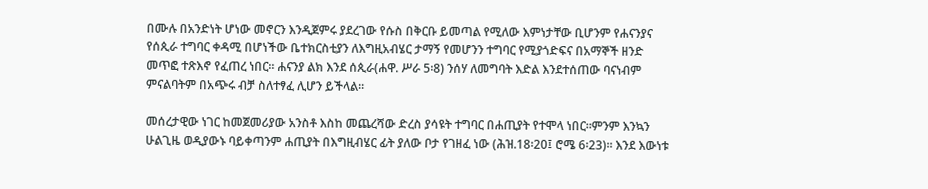በሙሉ በአንድነት ሆነው መኖርን እንዲጀምሩ ያደረገው የሱስ በቅርቡ ይመጣል የሚለው እምነታቸው ቢሆንም የሐናንያና የሰጲራ ተግባር ቀዳሚ በሆነችው ቤተክርስቲያን ለእግዚአብሄር ታማኝ የመሆንን ተግባር የሚያጎድፍና በአማኞች ዘንድ መጥፎ ተጽእኖ የፈጠረ ነበር፡፡ ሐናንያ ልክ እንደ ሰጲራ(ሐዋ. ሥራ 5፡8) ንሰሃ ለመግባት እድል እንደተሰጠው ባናነብም ምናልባትም በአጭሩ ብቻ ስለተፃፈ ሊሆን ይችላል፡፡

መሰረታዊው ነገር ከመጀመሪያው አንስቶ እስከ መጨረሻው ድረስ ያሳዩት ተግባር በሐጢያት የተሞላ ነበር፡፡ምንም እንኳን ሁልጊዜ ወዲያውኑ ባይቀጣንም ሐጢያት በእግዚብሄር ፊት ያለው ቦታ የገዘፈ ነው (ሕዝ.18፡20፤ ሮሜ 6፡23)፡፡ እንደ እውነቱ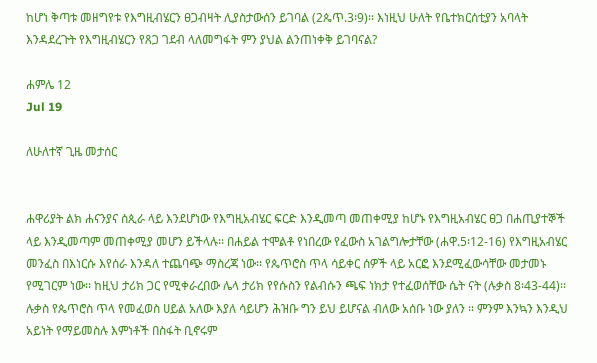ከሆነ ቅጣቱ መዘግየቱ የእግዚብሄርን ፀጋብዛት ሊያስታውሰን ይገባል (2ጴጥ.3፡9)፡፡ እነዚህ ሁለት የቤተክርሰቲያን አባላት እንዳደረጉት የእግዚብሄርን የጸጋ ገደብ ላለመግፋት ምን ያህል ልንጠነቀቅ ይገባናል?

ሐምሌ 12
Jul 19

ለሁለተኛ ጊዜ መታሰር


ሐዋሪያት ልክ ሐናንያና ሰጲራ ላይ እንደሆነው የእግዚአብሄር ፍርድ እንዲመጣ መጠቀሚያ ከሆኑ የእግዚአብሄር ፀጋ በሐጢያተኞች ላይ እንዲመጣም መጠቀሚያ መሆን ይችላሉ፡፡ በሐይል ተሞልቶ የነበረው የፈውስ አገልግሎታቸው (ሐዋ.5፡12-16) የእግዚአብሄር መንፈስ በእነርሱ እየሰራ እንዳለ ተጨባጭ ማስረጃ ነው፡፡ የጴጥሮስ ጥላ ሳይቀር ሰዎች ላይ አርፎ እንደሚፈውሳቸው መታመኑ የሚገርም ነው፡፡ ከዚህ ታሪክ ጋር የሚቀራረበው ሌላ ታሪክ የየሱስን የልብሱን ጫፍ ነክታ የተፈወሰቸው ሴት ናት (ሉቃስ 8፡43-44)፡፡ ሉቃስ የጴጥሮስ ጥላ የመፈወስ ሀይል አለው እያለ ሳይሆን ሕዝቡ ግን ይህ ይሆናል ብለው አሰቡ ነው ያለን ፡፡ ምንም እንኳን እንዲህ አይነት የማይመስሉ እምነቶች በስፋት ቢኖሩም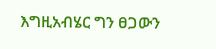እግዚአብሄር ግን ፀጋውን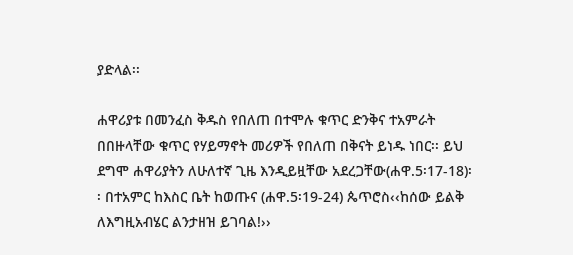ያድላል፡፡

ሐዋሪያቱ በመንፈስ ቅዱስ የበለጠ በተሞሉ ቁጥር ድንቅና ተአምራት በበዙላቸው ቁጥር የሃይማኖት መሪዎች የበለጠ በቅናት ይነዱ ነበር፡፡ ይህ ደግሞ ሐዋሪያትን ለሁለተኛ ጊዜ እንዲይዟቸው አደረጋቸው(ሐዋ.5፡17-18)፡፡ በተአምር ከእስር ቤት ከወጡና (ሐዋ.5፡19-24) ጴጥሮስ‹‹ከሰው ይልቅ ለእግዚአብሄር ልንታዘዝ ይገባል!››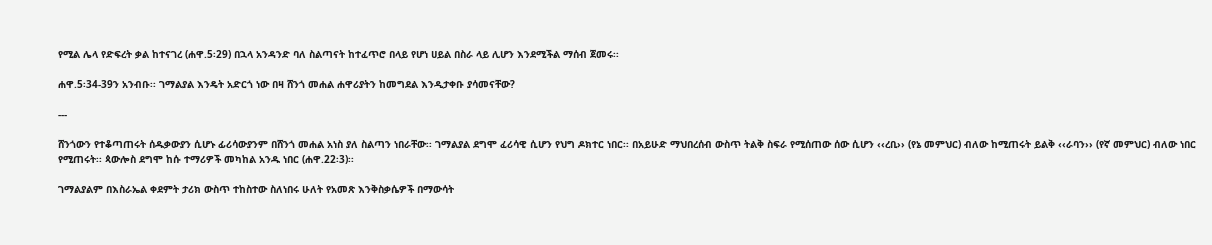የሚል ሌላ የድፍረት ቃል ከተናገረ (ሐዋ.5፡29) በኋላ አንዳንድ ባለ ስልጣናት ከተፈጥሮ በላይ የሆነ ሀይል በስራ ላይ ሊሆን እንደሚችል ማሰብ ጀመሩ፡፡

ሐዋ.5፡34-39ን አንብቡ፡፡ ገማልያል እንዴት አድርጎ ነው በዛ ሸንጎ መሐል ሐዋሪያትን ከመግደል እንዲታቀቡ ያሳመናቸው?

---

ሸንጎውን የተቆጣጠሩት ሰዱቃውያን ሲሆኑ ፊሪሳውያንም በሸንጎ መሐል አነስ ያለ ስልጣን ነበራቸው፡፡ ገማልያል ደግሞ ፈሪሳዊ ሲሆን የህግ ዶክተር ነበር፡፡ በአይሁድ ማህበረሰብ ውስጥ ትልቅ ስፍራ የሚሰጠው ሰው ሲሆን ‹‹ረቢ›› (የኔ መምህር) ብለው ከሚጠሩት ይልቅ ‹‹ራባን›› (የኛ መምህር) ብለው ነበር የሚጠሩት፡፡ ጳውሎስ ደግሞ ከሱ ተማሪዎች መካከል አንዱ ነበር (ሐዋ.22፡3)፡፡

ገማልያልም በእስራኤል ቀደምት ታሪክ ውስጥ ተከስተው ስለነበሩ ሁለት የአመጽ እንቅስቃሴዎች በማውሳት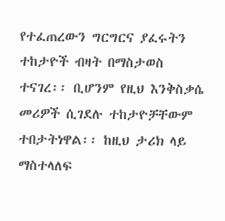የተፈጠረውን ግርግርና ያፈሩትን ተከታዮች ብዛት በማስታወስ ተናገረ፡፡ ቢሆንም የዚህ እንቅስቃሴ መሪዎች ሲገደሉ ተከታዮቻቸውም ተበታትነዋል፡፡ ከዚህ ታሪክ ላይ ማስተላለፍ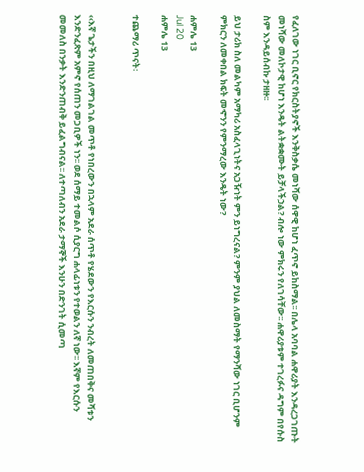የፈለገው ነገር ቢኖር የክርስትያኖች እንቅስቃሴ መነሻው ሰዋዊ ከሆነ ፈጥኖ ይከስማል፡፡ በሌላ አባባል ሐዋሪያት እንዳረጋገጡት መነሻው መለኮታዊ ከሆነ እንዴት ልትቋቋሙት ይቻላችኃል? ብሎ ነው ምክሩን የለገሳቸው፡፡ ሐዋሪያቱም ተገረፉና ዳግም በየሱስ ስም እንዳይሰብኩ ታዘዙ፡፡

ይህ ታሪክ ስለ መልካም አማካሪ አስፈላጊነትና አጋዥነት ምን ይነግረናል? ምንም ያህል ለመስማት የማንሻው ነገር ቢሆንም ምክርን ለመቀበል ክፍት መኆንን የምንማረው እንዴት ነው?

ሐምሌ 13
Jul 20
ሐምሌ 13

ተጨማሪ ጥናት፡


‹‹እኛ ጌታችን በዚህ ለማገልገል መጥቶ የነበረውን በኋላም አደራ ሰጥቶ የሄደውን የእርሱን ንብረት ለመጠበቅና መሻቱን እንድንፈጽም አምኖ የሰጠን መጋቢዎች ነን፡፡ ወደ ሰማይ ተመልሶ ሲያርግ ሐላፊነቱን የተወልን ለኛ ነው፡፡ እኛም የእርሱን መመለስ በንቃት እንድንጠብቅ ይፈልግብናል፡፡ ለተጣለብን አደራ ታማኞች እንሁን በድንገት ሲመጣ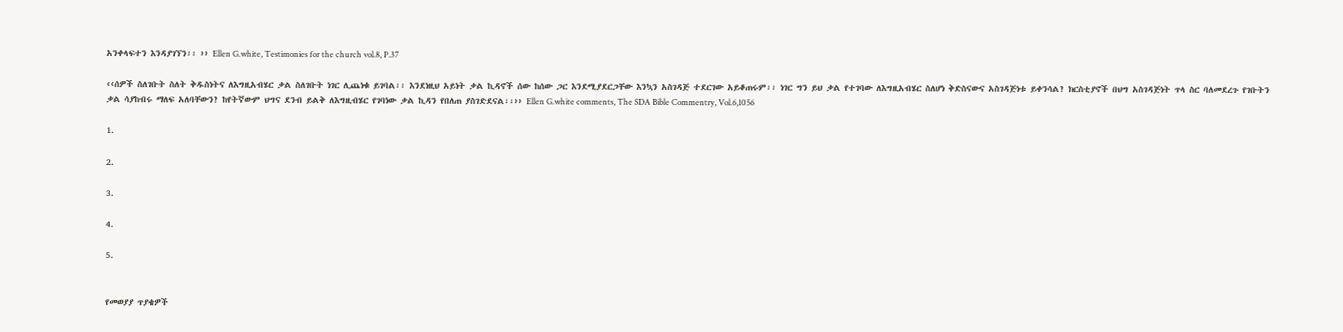አንቀላፍተን እንዳያገኘን፡፡ ›› Ellen G.white, Testimonies for the church vol.8, P.37

‹‹ሰዎች ስለገቡት ስለት ቅዱስነትና ለእግዚአብሄር ቃል ስለገቡት ነገር ሊጨነቁ ይገባል፡፡ እንደነዚህ አይነት ቃል ኪዳኖች ሰው ከሰው ጋር እንደሚያደርጋቸው እንኳን አስገዳጅ ተደርገው አይቆጠሩም፡፡ ነገር ግን ይህ ቃል የተገባው ለእግዚአብሄር ስለሆነ ቅድስናውና አስገዳጅነቱ ይቀንሳል? ክርስቲያኖች በህግ አስገዳጅነት ጥላ ስር ባለመደረጉ የገቡትን ቃል ሳያከብሩ ማለፍ አለባቸውን? ከየትኛውም ህግና ደንብ ይልቅ ለእግዚብሄር የገባነው ቃል ኪዳን የበለጠ ያስገድደናል፡፡›› Ellen G.white comments, The SDA Bible Commentry, Vol.6,1056

1.

2.

3.

4.

5.


የመወያያ ጥያቄዎች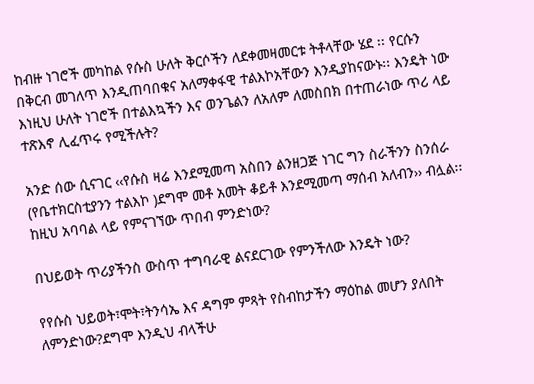ከብዙ ነገሮች መካከል የሱስ ሁለት ቅርሶችን ለደቀመዛመርቱ ትቶላቸው ሄደ ፡፡ የርሱን በቅርብ መገለጥ እንዲጠባበቁና አለማቀፋዊ ተልእኮአቸውን እንዲያከናውኑ፡፡ እንዴት ነው እነዚህ ሁለት ነገሮች በተልእኳችን እና ወንጌልን ለአለም ለመስበክ በተጠራነው ጥሪ ላይ ተጽእኖ ሊፈጥሩ የሚችሉት?

አንድ ሰው ሲናገር ‹‹የሱስ ዛሬ እንደሚመጣ አስበን ልንዘጋጅ ነገር ግን ስራችንን ስንሰራ (የቤተክርስቲያንን ተልእኮ )ደግሞ መቶ አመት ቆይቶ እንደሚመጣ ማሰብ አለብን›› ብሏል፡፡ ከዚህ አባባል ላይ የምናገኘው ጥበብ ምንድነው?

በህይወት ጥሪያችንስ ውስጥ ተግባራዊ ልናደርገው የምንችለው እንዴት ነው?

የየሱስ ህይወት፣ሞት፣ትንሳኤ እና ዳግም ምጻት የስብከታችን ማዕከል መሆን ያለበት ለምንድነው?ደግሞ እንዲህ ብላችሁ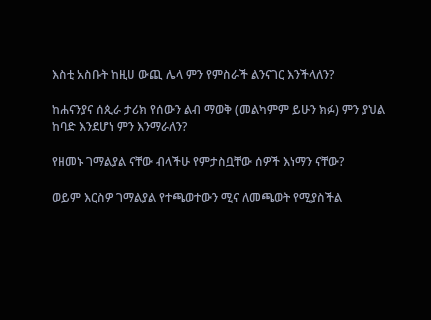እስቲ አስቡት ከዚሀ ውጪ ሌላ ምን የምስራች ልንናገር እንችላለን?

ከሐናንያና ሰጲራ ታሪክ የሰውን ልብ ማወቅ (መልካምም ይሁን ክፉ) ምን ያህል ከባድ እንደሆነ ምን እንማራለን?

የዘመኑ ገማልያል ናቸው ብላችሁ የምታስቧቸው ሰዎች እነማን ናቸው?

ወይም እርስዎ ገማልያል የተጫወተውን ሚና ለመጫወት የሚያስችል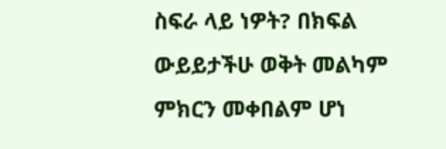ስፍራ ላይ ነዎት? በክፍል ውይይታችሁ ወቅት መልካም ምክርን መቀበልም ሆነ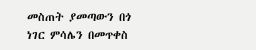መስጠት ያመጣውን በጎ ነገር ምሳሌን በመጥቀስ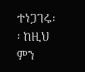ተነጋገሩ፡፡ ከዚህ ምን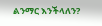ልንማር እንችላለን?